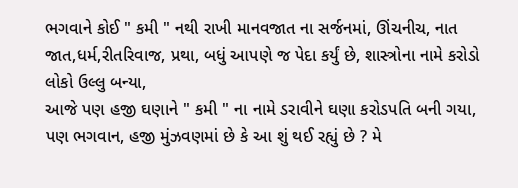ભગવાને કોઈ " કમી " નથી રાખી માનવજાત ના સર્જનમાં, ઊંચનીચ, નાત જાત,ધર્મ,રીતરિવાજ, પ્રથા, બધું આપણે જ પેદા કર્યું છે, શાસ્ત્રોના નામે કરોડો લોકો ઉલ્લુ બન્યા,
આજે પણ હજી ઘણાને " કમી " ના નામે ડરાવીને ઘણા કરોડપતિ બની ગયા, પણ ભગવાન, હજી મુંઝવણમાં છે કે આ શું થઈ રહ્યું છે ? મે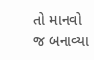તો માનવો જ બનાવ્યા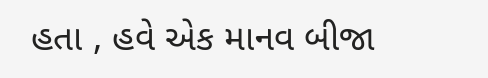હતા , હવે એક માનવ બીજા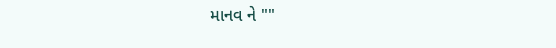માનવ ને ""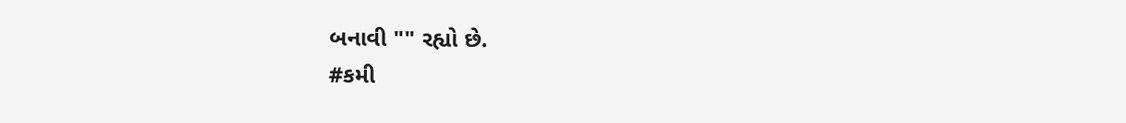બનાવી "" રહ્યો છે.
#કમી